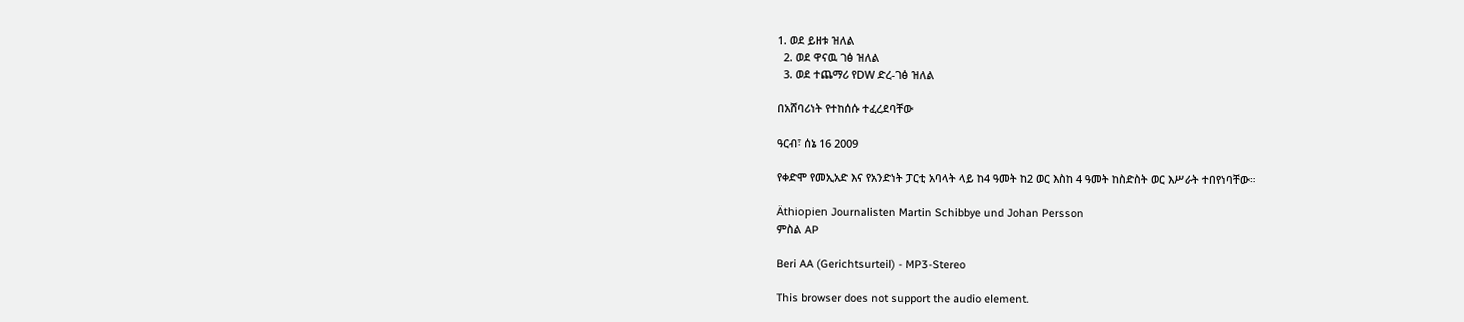1. ወደ ይዘቱ ዝለል
  2. ወደ ዋናዉ ገፅ ዝለል
  3. ወደ ተጨማሪ የDW ድረ-ገፅ ዝለል

በአሸባሪነት የተከሰሱ ተፈረደባቸው

ዓርብ፣ ሰኔ 16 2009

የቀድሞ የመኢአድ እና የአንድነት ፓርቲ አባላት ላይ ከ4 ዓመት ከ2 ወር እስከ 4 ዓመት ከስድስት ወር እሥራት ተበየነባቸው።

Äthiopien Journalisten Martin Schibbye und Johan Persson
ምስል AP

Beri AA (Gerichtsurteil) - MP3-Stereo

This browser does not support the audio element.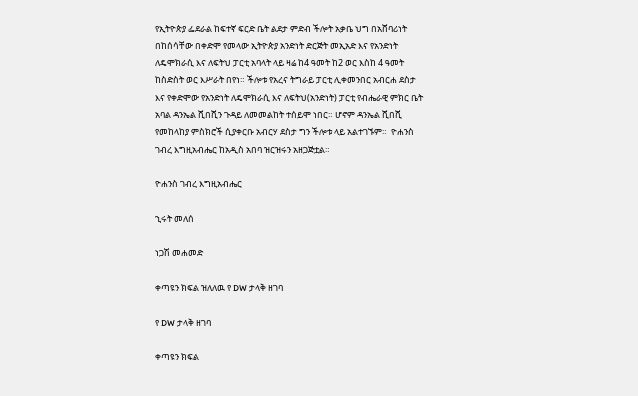የኢትዮጵያ ፌደራል ከፍተኛ ፍርድ ቤት ልደታ ምድብ ችሎት አቃቤ ህግ በአሸባሪነት በከሰሳቸው በቀድሞ የመላው ኢትዮጵያ አንድነት ድርጅት መኢአድ እና የአንድነት ለዴሞክራሲ እና ለፍትህ ፓርቲ አባላት ላይ ዛሬ ከ4 ዓመት ከ2 ወር እስከ 4 ዓመት ከስድስት ወር እሥራት በየነ። ችሎቱ የአረና ትግራይ ፓርቲ ሊቀመንበር አብርሐ ደስታ እና የቀድሞው የአንድነት ለዴሞክራሲ እና ለፍትህ(አንድነት) ፓርቲ የብሔራዊ ምክር ቤት አባል ዳንኤል ሺበሺን ጉዳይ ለመመልከት ተሰይሞ ነበር። ሆኖም ዳንኤል ሺበሺ የመከላከያ ምስክሮች ሲያቀርቡ አብርሃ ደስታ ግን ችሎቱ ላይ አልተገኙም።  ዮሐንስ ገብረ እግዚአብሔር ከአዲስ አበባ ዝርዝሩን አዘጋጅቷል።

ዮሐንስ ገብረ እግዚአብሔር

ኂሩት መለሰ

ነጋሽ መሐመድ

ቀጣዩን ክፍል ዝለለዉ የ DW ታላቅ ዘገባ

የ DW ታላቅ ዘገባ

ቀጣዩን ክፍል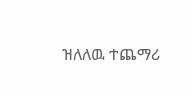ዝለለዉ ተጨማሪ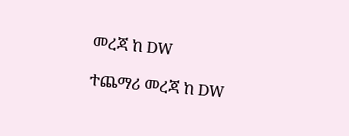መረጃ ከ DW

ተጨማሪ መረጃ ከ DW